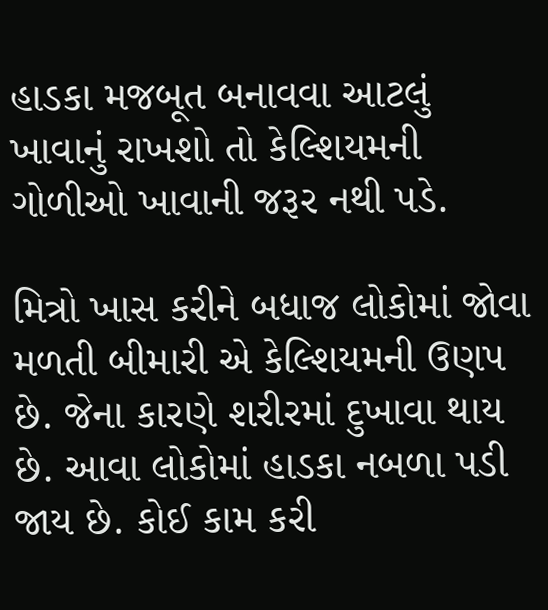હાડકા મજબૂત બનાવવા આટલું ખાવાનું રાખશો તો કેલ્શિયમની ગોળીઓ ખાવાની જરૂર નથી પડે.

મિત્રો ખાસ કરીને બધાજ લોકોમાં જોવા મળતી બીમારી એ કેલ્શિયમની ઉણપ છે. જેના કારણે શરીરમાં દુખાવા થાય છે. આવા લોકોમાં હાડકા નબળા પડી જાય છે. કોઈ કામ કરી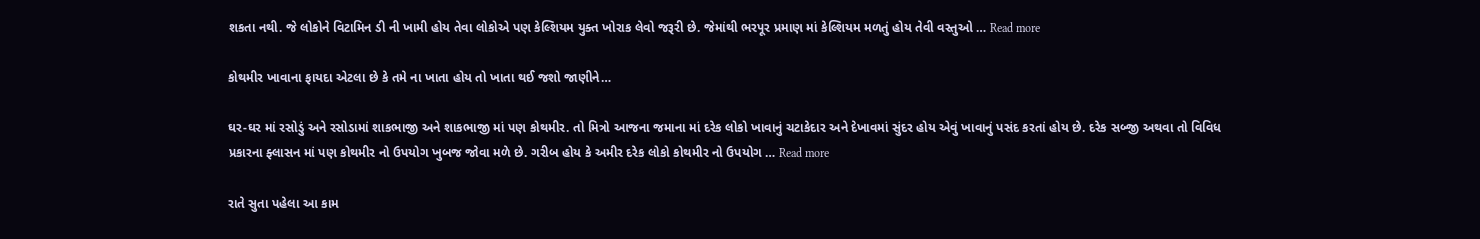શકતા નથી. જે લોકોને વિટામિન ડી ની ખામી હોય તેવા લોકોએ પણ કેલ્શિયમ યુક્ત ખોરાક લેવો જરૂરી છે. જેમાંથી ભરપૂર પ્રમાણ માં કેલ્શિયમ મળતું હોય તેવી વસ્તુઓ … Read more

કોથમીર ખાવાના ફાયદા એટલા છે કે તમે ના ખાતા હોય તો ખાતા થઈ જશો જાણીને…

ઘર-ઘર માં રસોડું અને રસોડામાં શાકભાજી અને શાકભાજી માં પણ કોથમીર. તો મિત્રો આજના જમાના માં દરેક લોકો ખાવાનું ચટાકેદાર અને દેખાવમાં સુંદર હોય એવું ખાવાનું પસંદ કરતાં હોય છે. દરેક સબ્જી અથવા તો વિવિધ પ્રકારના ફ્લાસન માં પણ કોથમીર નો ઉપયોગ ખુબજ જોવા મળે છે. ગરીબ હોય કે અમીર દરેક લોકો કોથમીર નો ઉપયોગ … Read more

રાતે સુતા પહેલા આ કામ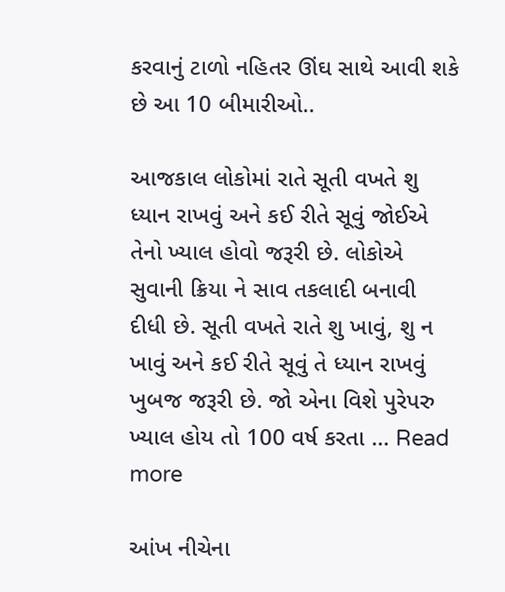કરવાનું ટાળો નહિતર ઊંઘ સાથે આવી શકે છે આ 10 બીમારીઓ..

આજકાલ લોકોમાં રાતે સૂતી વખતે શુ ધ્યાન રાખવું અને કઈ રીતે સૂવું જોઈએ તેનો ખ્યાલ હોવો જરૂરી છે. લોકોએ સુવાની ક્રિયા ને સાવ તકલાદી બનાવી દીધી છે. સૂતી વખતે રાતે શુ ખાવું, શુ ન ખાવું અને કઈ રીતે સૂવું તે ધ્યાન રાખવું ખુબજ જરૂરી છે. જો એના વિશે પુરેપરુ ખ્યાલ હોય તો 100 વર્ષ કરતા … Read more

આંખ નીચેના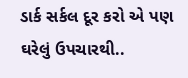ડાર્ક સર્કલ દૂર કરો એ પણ ઘરેલું ઉપચારથી..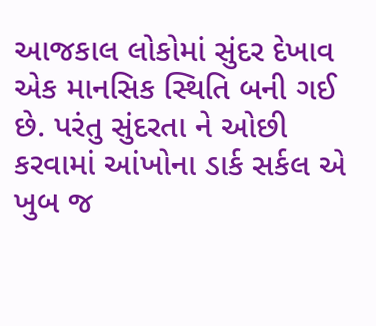આજકાલ લોકોમાં સુંદર દેખાવ એક માનસિક સ્થિતિ બની ગઈ છે. પરંતુ સુંદરતા ને ઓછી કરવામાં આંખોના ડાર્ક સર્કલ એ ખુબ જ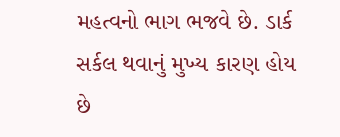મહત્વનો ભાગ ભજવે છે. ડાર્ક સર્કલ થવાનું મુખ્ય કારણ હોય છે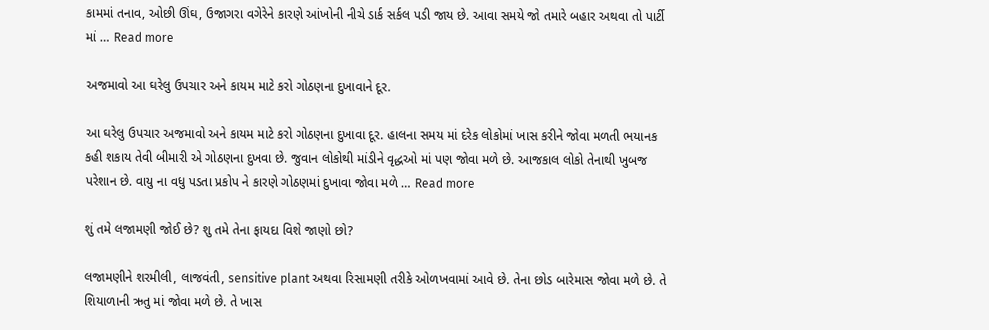કામમાં તનાવ, ઓછી ઊંઘ, ઉજાગરા વગેરેને કારણે આંખોની નીચે ડાર્ક સર્કલ પડી જાય છે. આવા સમયે જો તમારે બહાર અથવા તો પાર્ટી માં … Read more

અજમાવો આ ઘરેલુ ઉપચાર અને કાયમ માટે કરો ગોઠણના દુખાવાને દૂર.

આ ઘરેલુ ઉપચાર અજમાવો અને કાયમ માટે કરો ગોઠણના દુખાવા દૂર. હાલના સમય માં દરેક લોકોમાં ખાસ કરીને જોવા મળતી ભયાનક કહી શકાય તેવી બીમારી એ ગોઠણના દુખવા છે. જુવાન લોકોથી માંડીને વૃદ્ધઓ માં પણ જોવા મળે છે. આજકાલ લોકો તેનાથી ખુબજ પરેશાન છે. વાયુ ના વધુ પડતા પ્રકોપ ને કારણે ગોઠણમાં દુખાવા જોવા મળે … Read more

શું તમે લજામણી જોઈ છે? શુ તમે તેના ફાયદા વિશે જાણો છો?

લજામણીને શરમીલી, લાજવંતી, sensitive plant અથવા રિસામણી તરીકે ઓળખવામાં આવે છે. તેના છોડ બારેમાસ જોવા મળે છે. તે શિયાળાની ઋતુ માં જોવા મળે છે. તે ખાસ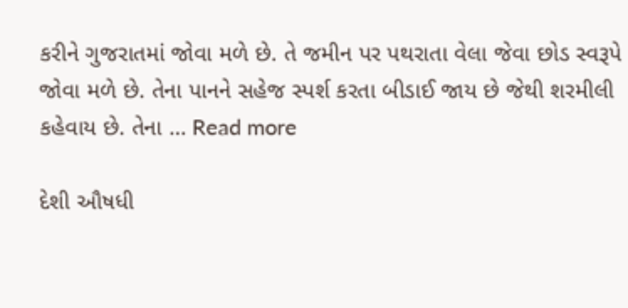કરીને ગુજરાતમાં જોવા મળે છે. તે જમીન પર પથરાતા વેલા જેવા છોડ સ્વરૂપે જોવા મળે છે. તેના પાનને સહેજ સ્પર્શ કરતા બીડાઈ જાય છે જેથી શરમીલી કહેવાય છે. તેના … Read more

દેશી ઔષધી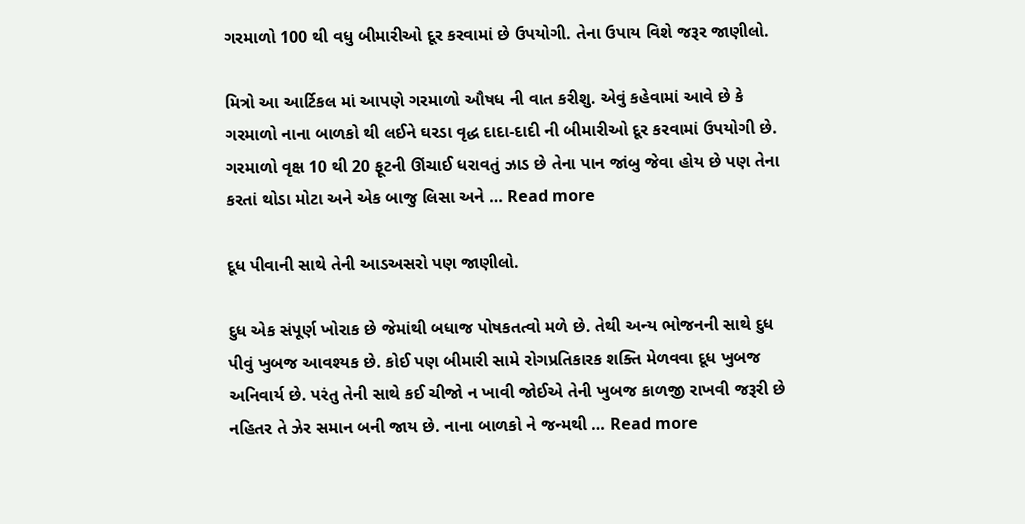ગરમાળો 100 થી વધુ બીમારીઓ દૂર કરવામાં છે ઉપયોગી. તેના ઉપાય વિશે જરૂર જાણીલો.

મિત્રો આ આર્ટિકલ માં આપણે ગરમાળો ઔષધ ની વાત કરીશુ. એવું કહેવામાં આવે છે કે ગરમાળો નાના બાળકો થી લઈને ઘરડા વૃદ્ધ દાદા-દાદી ની બીમારીઓ દૂર કરવામાં ઉપયોગી છે. ગરમાળો વૃક્ષ 10 થી 20 ફૂટની ઊંચાઈ ધરાવતું ઝાડ છે તેના પાન જાંબુ જેવા હોય છે પણ તેના કરતાં થોડા મોટા અને એક બાજુ લિસા અને … Read more

દૂધ પીવાની સાથે તેની આડઅસરો પણ જાણીલો.

દુધ એક સંપૂર્ણ ખોરાક છે જેમાંથી બધાજ પોષકતત્વો મળે છે. તેથી અન્ય ભોજનની સાથે દુધ પીવું ખુબજ આવશ્યક છે. કોઈ પણ બીમારી સામે રોગપ્રતિકારક શક્તિ મેળવવા દૂધ ખુબજ અનિવાર્ય છે. પરંતુ તેની સાથે કઈ ચીજો ન ખાવી જોઈએ તેની ખુબજ કાળજી રાખવી જરૂરી છે નહિતર તે ઝેર સમાન બની જાય છે. નાના બાળકો ને જન્મથી … Read more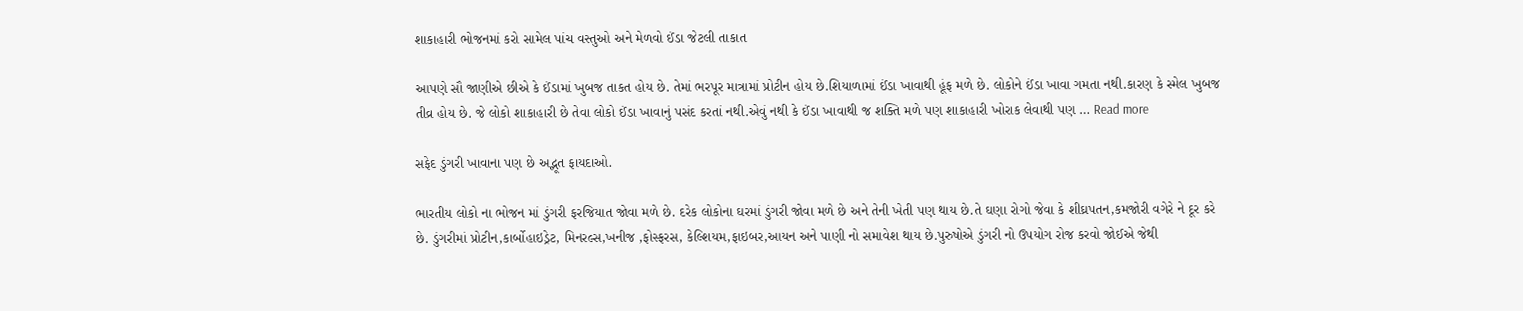શાકાહારી ભોજનમાં કરો સામેલ પાંચ વસ્તુઓ અને મેળવો ઈંડા જેટલી તાકાત

આપણે સૌ જાણીએ છીએ કે ઈંડામાં ખુબજ તાકત હોય છે. તેમાં ભરપૂર માત્રામાં પ્રોટીન હોય છે.શિયાળામાં ઈંડા ખાવાથી હૂંફ મળે છે. લોકોને ઈંડા ખાવા ગમતા નથી.કારણ કે સ્મેલ ખુબજ તીવ્ર હોય છે. જે લોકો શાકાહારી છે તેવા લોકો ઈંડા ખાવાનું પસંદ કરતાં નથી.એવું નથી કે ઈંડા ખાવાથી જ શક્તિ મળે પણ શાકાહારી ખોરાક લેવાથી પણ … Read more

સફેદ ડુંગરી ખાવાના પણ છે અદ્ભૂત ફાયદાઓ.

ભારતીય લોકો ના ભોજન માં ડુંગરી ફરજિયાત જોવા મળે છે. દરેક લોકોના ઘરમાં ડુંગરી જોવા મળે છે અને તેની ખેતી પણ થાય છે.તે ઘણા રોગો જેવા કે શીઘ્રપતન,કમજોરી વગેરે ને દૂર કરે છે. ડુંગરીમાં પ્રોટીન,કાર્બોહાઇડ્રેટ, મિનરલ્સ,ખનીજ ,ફોસ્ફરસ, કેલ્શિયમ,ફાઇબર,આયન અને પાણી નો સમાવેશ થાય છે.પુરુષોએ ડુંગરી નો ઉપયોગ રોજ કરવો જોઈએ જેથી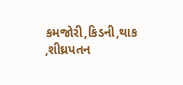કમજોરી,કિડની,થાક ,શીઘ્રપતન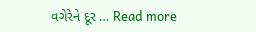વગેરેને દૂર … Read more